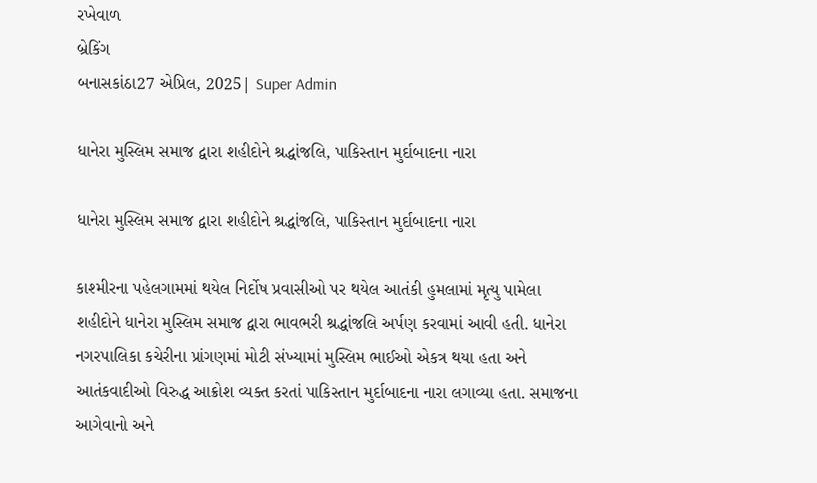રખેવાળ
બ્રેકિંગ
બનાસકાંઠા27 એપ્રિલ, 2025| Super Admin

ધાનેરા મુસ્લિમ સમાજ દ્વારા શહીદોને શ્રદ્ધાંજલિ, પાકિસ્તાન મુર્દાબાદના નારા

ધાનેરા મુસ્લિમ સમાજ દ્વારા શહીદોને શ્રદ્ધાંજલિ, પાકિસ્તાન મુર્દાબાદના નારા

કાશ્મીરના પહેલગામમાં થયેલ નિર્દોષ પ્રવાસીઓ પર થયેલ આતંકી હુમલામાં મૃત્યુ પામેલા શહીદોને ધાનેરા મુસ્લિમ સમાજ દ્વારા ભાવભરી શ્રદ્ધાંજલિ અર્પણ કરવામાં આવી હતી. ધાનેરા નગરપાલિકા કચેરીના પ્રાંગણમાં મોટી સંખ્યામાં મુસ્લિમ ભાઈઓ એકત્ર થયા હતા અને આતંકવાદીઓ વિરુદ્ધ આક્રોશ વ્યક્ત કરતાં પાકિસ્તાન મુર્દાબાદના નારા લગાવ્યા હતા. સમાજના આગેવાનો અને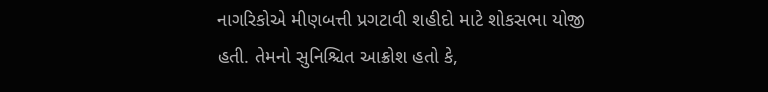નાગરિકોએ મીણબત્તી પ્રગટાવી શહીદો માટે શોકસભા યોજી હતી. તેમનો સુનિશ્ચિત આક્રોશ હતો કે,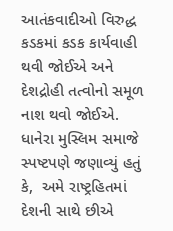આતંકવાદીઓ વિરુદ્ધ કડકમાં કડક કાર્યવાહી થવી જોઈએ અને દેશદ્રોહી તત્વોનો સમૂળ નાશ થવો જોઈએ. ધાનેરા મુસ્લિમ સમાજે સ્પષ્ટપણે જણાવ્યું હતું કે,  અમે રાષ્ટ્રહિતમાં દેશની સાથે છીએ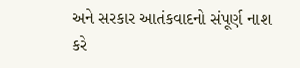અને સરકાર આતંકવાદનો સંપૂર્ણ નાશ કરે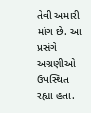તેવી અમારી માંગ છે. આ પ્રસંગે અગ્રણીઓ ઉપસ્થિત રહ્યા હતા.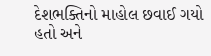દેશભક્તિનો માહોલ છવાઈ ગયો હતો અને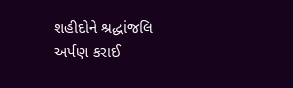શહીદોને શ્રદ્ધાંજલિ અર્પણ કરાઈ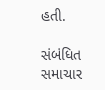હતી.

સંબંધિત સમાચાર